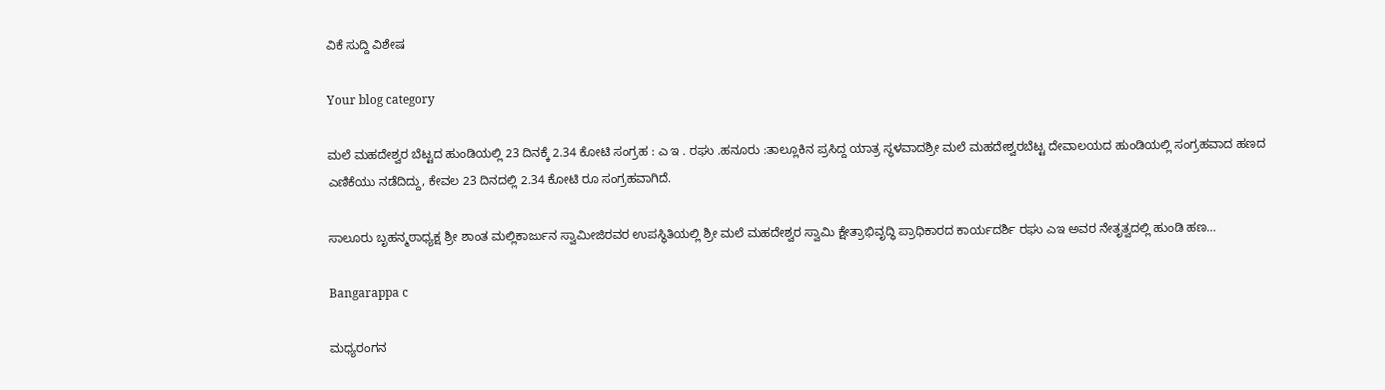ವಿಕೆ ಸುದ್ದಿ ವಿಶೇಷ

Your blog category

ಮಲೆ ಮಹದೇಶ್ವರ ಬೆಟ್ಟದ ಹುಂಡಿಯಲ್ಲಿ 23 ದಿನಕ್ಕೆ 2.34 ಕೋಟಿ ಸಂಗ್ರಹ : ಎ ಇ . ರಘು .ಹನೂರು :ತಾಲ್ಲೂಕಿನ ಪ್ರಸಿದ್ದ ಯಾತ್ರ ಸ್ಥಳವಾದಶ್ರೀ ಮಲೆ ಮಹದೇಶ್ವರಬೆಟ್ಟ ದೇವಾಲಯದ ಹುಂಡಿಯಲ್ಲಿ ಸಂಗ್ರಹವಾದ ಹಣದ ಎಣಿಕೆಯು ನಡೆದಿದ್ದು, ಕೇವಲ 23 ದಿನದಲ್ಲಿ 2.34 ಕೋಟಿ ರೂ ಸಂಗ್ರಹವಾಗಿದೆ.

ಸಾಲೂರು ಬೃಹನ್ಮಠಾಧ್ಯಕ್ಷ ಶ್ರೀ ಶಾಂತ ಮಲ್ಲಿಕಾರ್ಜುನ ಸ್ವಾಮೀಜಿರವರ ಉಪಸ್ಥಿತಿಯಲ್ಲಿ ಶ್ರೀ ಮಲೆ ಮಹದೇಶ್ವರ ಸ್ವಾಮಿ ಕ್ಷೇತ್ರಾಭಿವೃದ್ಧಿ ಪ್ರಾಧಿಕಾರದ ಕಾರ್ಯದರ್ಶಿ ರಘು ಎಇ ಅವರ ನೇತೃತ್ವದಲ್ಲಿ ಹುಂಡಿ ಹಣ…

Bangarappa c

ಮಧ್ಯರಂಗನ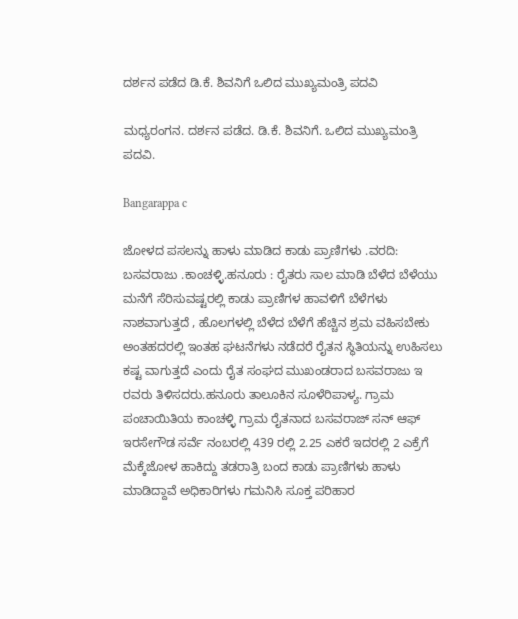ದರ್ಶನ ಪಡೆದ ಡಿ.ಕೆ. ಶಿವನಿಗೆ ಒಲಿದ ಮುಖ್ಯಮಂತ್ರಿ ಪದವಿ

ಮಧ್ಯರಂಗನ. ದರ್ಶನ ಪಡೆದ. ಡಿ.ಕೆ. ಶಿವನಿಗೆ. ಒಲಿದ ಮುಖ್ಯಮಂತ್ರಿ ಪದವಿ.

Bangarappa c

ಜೋಳದ ಪಸಲನ್ನು ಹಾಳು ಮಾಡಿದ ಕಾಡು ಪ್ರಾಣಿಗಳು .ವರದಿ: ಬಸವರಾಜು .ಕಾಂಚಳ್ಳಿ.ಹನೂರು : ರೈತರು ಸಾಲ ಮಾಡಿ ಬೆಳೆದ ಬೆಳೆಯು ಮನೆಗೆ ಸೆರಿಸುವಷ್ಟರಲ್ಲಿ ಕಾಡು ಪ್ರಾಣಿಗಳ ಹಾವಳಿಗೆ ಬೆಳೆಗಳು ನಾಶವಾಗುತ್ತದೆ , ಹೊಲಗಳಲ್ಲಿ ಬೆಳೆದ ಬೆಳೆಗೆ ಹೆಚ್ಚಿನ ಶ್ರಮ ವಹಿಸಬೇಕು ಅಂತಹದರಲ್ಲಿ ಇಂತಹ ಘಟನೆಗಳು ನಡೆದರೆ ರೈತನ ಸ್ಥಿತಿಯನ್ನು ಉಹಿಸಲು ಕಷ್ಟ ವಾಗುತ್ತದೆ ಎಂದು ರೈತ ಸಂಘದ ಮುಖಂಡರಾದ ಬಸವರಾಜು ಇ ರವರು ತಿಳಿಸದರು.ಹನೂರು ತಾಲೂಕಿನ ಸೂಳೆರಿಪಾಳ್ಯ. ಗ್ರಾಮ ಪಂಚಾಯಿತಿಯ ಕಾಂಚಳ್ಳಿ ಗ್ರಾಮ ರೈತನಾದ ಬಸವರಾಜ್ ಸನ್ ಆಫ್ ಇರಸೇಗೌಡ ಸರ್ವೆ ನಂಬರಲ್ಲಿ 439 ರಲ್ಲಿ 2.25 ಎಕರೆ ಇದರಲ್ಲಿ 2 ಎಕ್ರೆಗೆ ಮೆಕ್ಕೆಜೋಳ ಹಾಕಿದ್ದು ತಡರಾತ್ರಿ ಬಂದ ಕಾಡು ಪ್ರಾಣಿಗಳು ಹಾಳು ಮಾಡಿದ್ದಾವೆ ಅಧಿಕಾರಿಗಳು ಗಮನಿಸಿ ಸೂಕ್ತ ಪರಿಹಾರ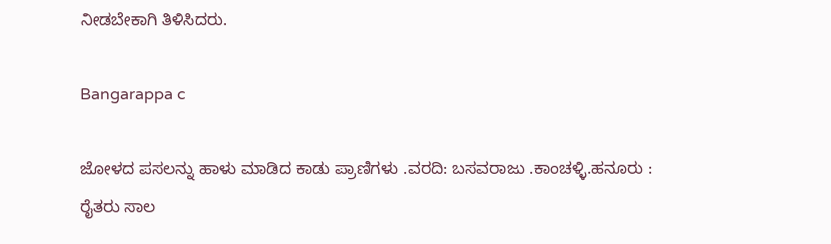ನೀಡಬೇಕಾಗಿ ತಿಳಿಸಿದರು.

Bangarappa c

ಜೋಳದ ಪಸಲನ್ನು ಹಾಳು ಮಾಡಿದ ಕಾಡು ಪ್ರಾಣಿಗಳು .ವರದಿ: ಬಸವರಾಜು .ಕಾಂಚಳ್ಳಿ.ಹನೂರು : ರೈತರು ಸಾಲ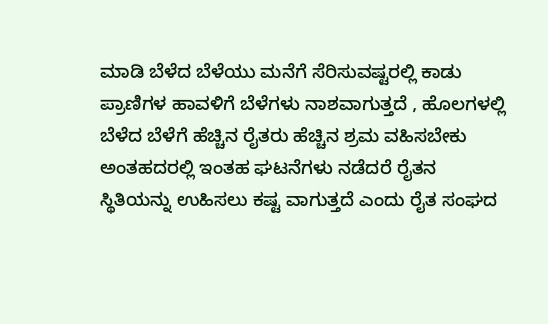ಮಾಡಿ ಬೆಳೆದ ಬೆಳೆಯು ಮನೆಗೆ ಸೆರಿಸುವಷ್ಟರಲ್ಲಿ ಕಾಡು ಪ್ರಾಣಿಗಳ ಹಾವಳಿಗೆ ಬೆಳೆಗಳು ನಾಶವಾಗುತ್ತದೆ , ಹೊಲಗಳಲ್ಲಿ ಬೆಳೆದ ಬೆಳೆಗೆ ಹೆಚ್ಚಿನ ರೈತರು ಹೆಚ್ಚಿನ ಶ್ರಮ ವಹಿಸಬೇಕು ಅಂತಹದರಲ್ಲಿ ಇಂತಹ ಘಟನೆಗಳು ನಡೆದರೆ ರೈತನ ಸ್ಥಿತಿಯನ್ನು ಉಹಿಸಲು ಕಷ್ಟ ವಾಗುತ್ತದೆ ಎಂದು ರೈತ ಸಂಘದ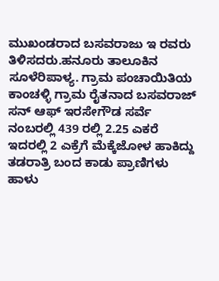ಮುಖಂಡರಾದ ಬಸವರಾಜು ಇ ರವರು ತಿಳಿಸದರು.ಹನೂರು ತಾಲೂಕಿನ ಸೂಳೆರಿಪಾಳ್ಯ. ಗ್ರಾಮ ಪಂಚಾಯಿತಿಯ ಕಾಂಚಳ್ಳಿ ಗ್ರಾಮ ರೈತನಾದ ಬಸವರಾಜ್ ಸನ್ ಆಫ್ ಇರಸೇಗೌಡ ಸರ್ವೆ ನಂಬರಲ್ಲಿ 439 ರಲ್ಲಿ 2.25 ಎಕರೆ ಇದರಲ್ಲಿ 2 ಎಕ್ರೆಗೆ ಮೆಕ್ಕೆಜೋಳ ಹಾಕಿದ್ದು ತಡರಾತ್ರಿ ಬಂದ ಕಾಡು ಪ್ರಾಣಿಗಳು ಹಾಳು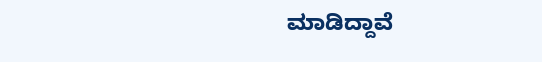ಮಾಡಿದ್ದಾವೆ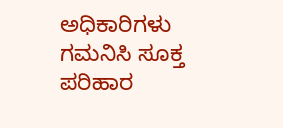ಅಧಿಕಾರಿಗಳು ಗಮನಿಸಿ ಸೂಕ್ತ ಪರಿಹಾರ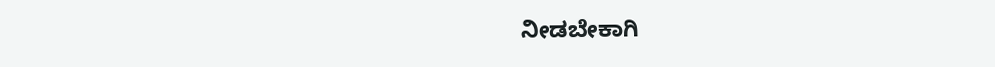ನೀಡಬೇಕಾಗಿ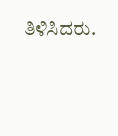ತಿಳಿಸಿದರು.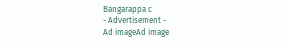Bangarappa c
- Advertisement -
Ad imageAd image